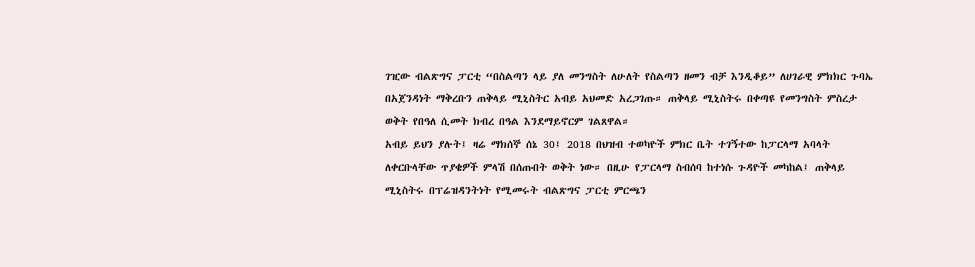ገዢው ብልጽግና ፓርቲ “በስልጣን ላይ ያለ መንግስት ለሁለት የስልጣን ዘመን ብቻ እንዲቆይ” ለሀገራዊ ምክክር ጉባኤ በአጀንዳነት ማቅረቡን ጠቅላይ ሚኒስትር አብይ አህመድ አረጋገጡ። ጠቅላይ ሚኒስትሩ በቀጣዩ የመንግስት ምስረታ ወቅት የበዓለ ሲመት ክብረ በዓል እንደማይኖርም ገልጸዋል።
አብይ ይህን ያሉት፤ ዛሬ ማክሰኞ ሰኔ 30፤ 2018 በህዝብ ተወካዮች ምክር ቤት ተገኝተው ከፓርላማ አባላት ለቀርቡላቸው ጥያቄዎች ምላሽ በሰጡበት ወቅት ነው። በዚሁ የፓርላማ ስብሰባ ከተነሱ ጉዳዮች መካከል፤ ጠቅላይ ሚኒስትሩ በፕሬዝዳንትነት የሚመሩት ብልጽግና ፓርቲ ምርጫን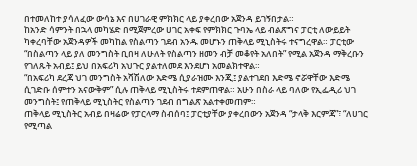በተመለከተ ያሳለፈው ውሳኔ እና በሀገራዊ ምክክር ላይ ያቀረበው አጀንዳ ይገኝበታል።
ከአንድ ሳምንት በኋላ መካሄድ በሚጀምረው ሀገር አቀፍ የምክክር ጉባኤ ላይ ብልጽግና ፓርቲ ለውይይት ካቀረባቸው አጀንዳዎች መካከል የስልጣን ገደብ አንዱ መሆኑን ጠቅላይ ሚኒስትሩ ተናግረዋል። ፓርቲው “በስልጣን ላይ ያለ መንግስት ቢበዛ ለሁለት የስልጣን ዘመን ብቻ መቆየት አለበት” የሚል አጀንዳ ማቅረቡን የገለጹት አብይ፤ ይህ በአፍሪካ አህጉር ያልተለመደ እንደሆነ አመልክተዋል።
“በአፍሪካ ደረጃ ህገ መንግስት አሻሽለው እድሜ ሲያራዝሙ እንጂ፤ ያልተገደበ እድሜ ኖሯዋቸው እድሜ ሲገድቡ ሰምተን አናውቅም” ሲሉ ጠቅላይ ሚኒስትሩ ተደምጠዋል። አሁን በስራ ላይ ባለው የኢፌዲሪ ህገ መንግስት፤ የጠቅላይ ሚኒስትር የስልጣን ገደብ በግልጽ አልተቀመጠም።
ጠቅላይ ሚኒስትር አብይ በዛሬው የፓርላማ ስብሰባ፤ ፓርቲያቸው ያቀረበውን አጀንዳ “ታላቅ እርምጃ”፣ “ለሀገር የሚጣል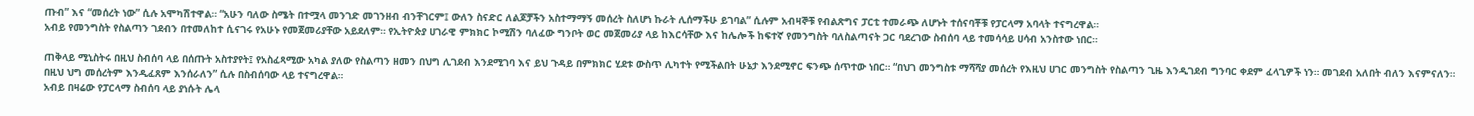ጡብ” እና “መሰረት ነው” ሲሉ አሞካሽተዋል። “አሁን ባለው ስሜት በተሟላ መንገድ መገንዘብ ብንቸገርም፤ ውለን ስናድር ለልጆቻችን አስተማማኝ መሰረት ስለሆነ ኩራት ሊሰማችሁ ይገባል” ሲሉም አብዛኞቹ የብልጽግና ፓርቲ ተመራጭ ለሆኑት ተሰናባቾቹ የፓርላማ አባላት ተናግረዋል።
አብይ የመንግስት የስልጣን ገደብን በተመለከተ ሲናገሩ የአሁኑ የመጀመሪያቸው አይደለም። የኢትዮጵያ ሀገራዊ ምክክር ኮሚሽን ባለፈው ግንቦት ወር መጀመሪያ ላይ ከእርሳቸው እና ከሌሎች ከፍተኛ የመንግስት ባለስልጣናት ጋር ባደረገው ስብሰባ ላይ ተመሳሳይ ሀሳብ አንስተው ነበር።

ጠቅላይ ሚኒስትሩ በዚህ ስብሰባ ላይ በሰጡት አስተያየት፤ የአስፈጻሚው አካል ያለው የስልጣን ዘመን በህግ ሊገደብ እንደሚገባ እና ይህ ጉዳይ በምክክር ሂደቱ ውስጥ ሊካተት የሚችልበት ሁኔታ እንደሚኖር ፍንጭ ሰጥተው ነበር። “በህገ መንግስቱ ማሻሻያ መሰረት የእዚህ ሀገር መንግስት የስልጣን ጊዜ እንዲገደብ ግንባር ቀደም ፈላጊዎች ነን። መገደብ አለበት ብለን እናምናለን። በዚህ ህግ መሰረትም እንዲፈጸም እንሰራለን” ሲሉ በስብሰባው ላይ ተናግረዋል።
አብይ በዛሬው የፓርላማ ስብሰባ ላይ ያነሱት ሌላ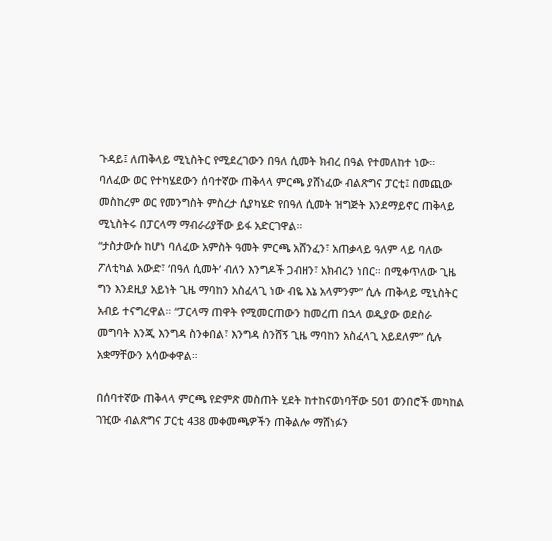ጉዳይ፤ ለጠቅላይ ሚኒስትር የሚደረገውን በዓለ ሲመት ክብረ በዓል የተመለከተ ነው። ባለፈው ወር የተካሄደውን ሰባተኛው ጠቅላላ ምርጫ ያሸነፈው ብልጽግና ፓርቲ፤ በመጪው መስከረም ወር የመንግስት ምስረታ ሲያካሄድ የበዓለ ሲመት ዝግጅት እንደማይኖር ጠቅላይ ሚኒስትሩ በፓርላማ ማብራሪያቸው ይፋ አድርገዋል።
“ታስታውሱ ከሆነ ባለፈው አምስት ዓመት ምርጫ አሸንፈን፣ አጠቃላይ ዓለም ላይ ባለው ፖለቲካል አውድ፣ ‘በዓለ ሲመት’ ብለን እንግዶች ጋብዘን፣ አክብረን ነበር። በሚቀጥለው ጊዜ ግን እንደዚያ አይነት ጊዜ ማባከን አስፈላጊ ነው ብዬ እኔ አላምንም” ሲሉ ጠቅላይ ሚኒስትር አብይ ተናግረዋል። “ፓርላማ ጠዋት የሚመርጠውን ከመረጠ በኋላ ወዲያው ወደስራ መግባት እንጂ እንግዳ ስንቀበል፣ እንግዳ ስንሸኝ ጊዜ ማባከን አስፈላጊ አይደለም” ሲሉ አቋማቸውን አሳውቀዋል።

በሰባተኛው ጠቅላላ ምርጫ የድምጽ መስጠት ሂደት ከተከናወነባቸው 501 ወንበሮች መካከል ገዢው ብልጽግና ፓርቲ 438 መቀመጫዎችን ጠቅልሎ ማሸነፉን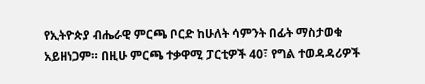የኢትዮጵያ ብሔራዊ ምርጫ ቦርድ ከሁለት ሳምንት በፊት ማስታወቁ አይዘነጋም። በዚሁ ምርጫ ተቃዋሚ ፓርቲዎች 40፣ የግል ተወዳዳሪዎች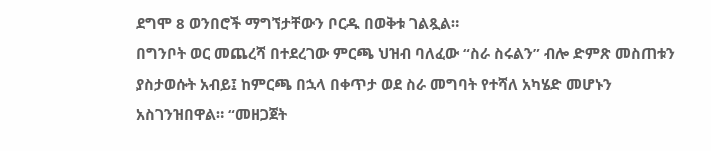ደግሞ 8 ወንበሮች ማግኘታቸውን ቦርዱ በወቅቱ ገልጿል።
በግንቦት ወር መጨረሻ በተደረገው ምርጫ ህዝብ ባለፈው “ስራ ስሩልን” ብሎ ድምጽ መስጠቱን ያስታወሱት አብይ፤ ከምርጫ በኋላ በቀጥታ ወደ ስራ መግባት የተሻለ አካሄድ መሆኑን አስገንዝበዋል። “መዘጋጀት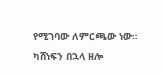የሚገባው ለምርጫው ነው። ካሸነፍን በኋላ ዘሎ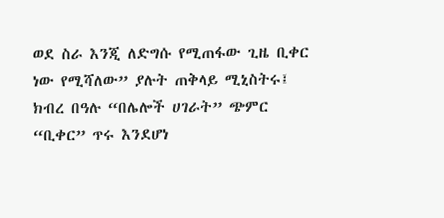ወደ ስራ እንጂ ለድግሱ የሚጠፋው ጊዜ ቢቀር ነው የሚሻለው” ያሉት ጠቅላይ ሚኒስትሩ፤ ክብረ በዓሉ “በሌሎች ሀገራት” ጭምር “ቢቀር” ጥሩ እንደሆነ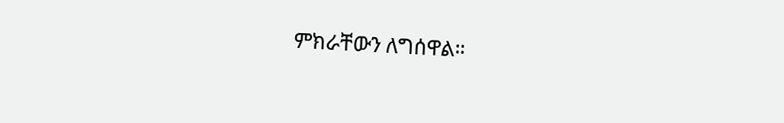ምክራቸውን ለግሰዋል።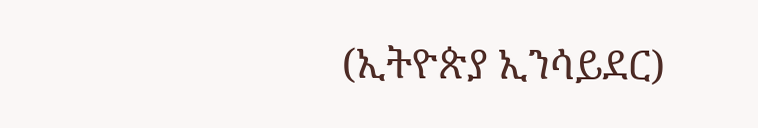(ኢትዮጵያ ኢንሳይደር)